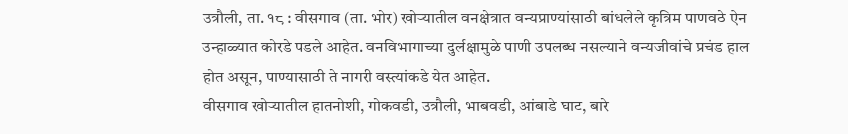उत्रौली, ता. १८ : वीसगाव (ता. भोर) खोऱ्यातील वनक्षेत्रात वन्यप्राण्यांसाठी बांधलेले कृत्रिम पाणवठे ऐन उन्हाळ्यात कोरडे पडले आहेत. वनविभागाच्या दुर्लक्षामुळे पाणी उपलब्ध नसल्याने वन्यजीवांचे प्रचंड हाल होत असून, पाण्यासाठी ते नागरी वस्त्यांकडे येत आहेत.
वीसगाव खोऱ्यातील हातनोशी, गोकवडी, उत्रौली, भाबवडी, आंबाडे घाट, बारे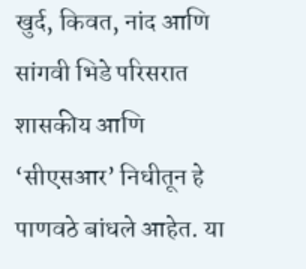खुर्द, किवत, नांद आणि सांगवी भिडे परिसरात शासकीय आणि ‘सीएसआर’ निधीतून हे पाणवठे बांधले आहेत. या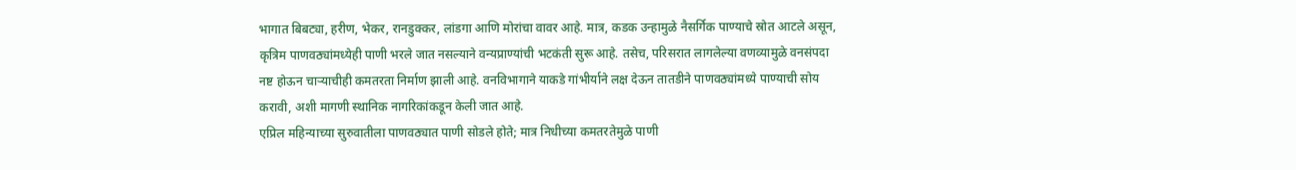भागात बिबट्या, हरीण, भेकर, रानडुक्कर, लांडगा आणि मोरांचा वावर आहे. मात्र, कडक उन्हामुळे नैसर्गिक पाण्याचे स्रोत आटले असून, कृत्रिम पाणवठ्यांमध्येही पाणी भरले जात नसल्याने वन्यप्राण्यांची भटकंती सुरू आहे. तसेच, परिसरात लागलेल्या वणव्यामुळे वनसंपदा नष्ट होऊन चाऱ्याचीही कमतरता निर्माण झाली आहे. वनविभागाने याकडे गांभीर्याने लक्ष देऊन तातडीने पाणवठ्यांमध्ये पाण्याची सोय करावी, अशी मागणी स्थानिक नागरिकांकडून केली जात आहे.
एप्रिल महिन्याच्या सुरुवातीला पाणवठ्यात पाणी सोडले होते; मात्र निधीच्या कमतरतेमुळे पाणी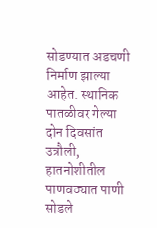सोडण्यात अडचणी निर्माण झाल्या आहेत. स्थानिक पातळीवर गेल्या दोन दिवसांत उत्रौली, हातनोशीतील पाणवठ्यात पाणी सोडले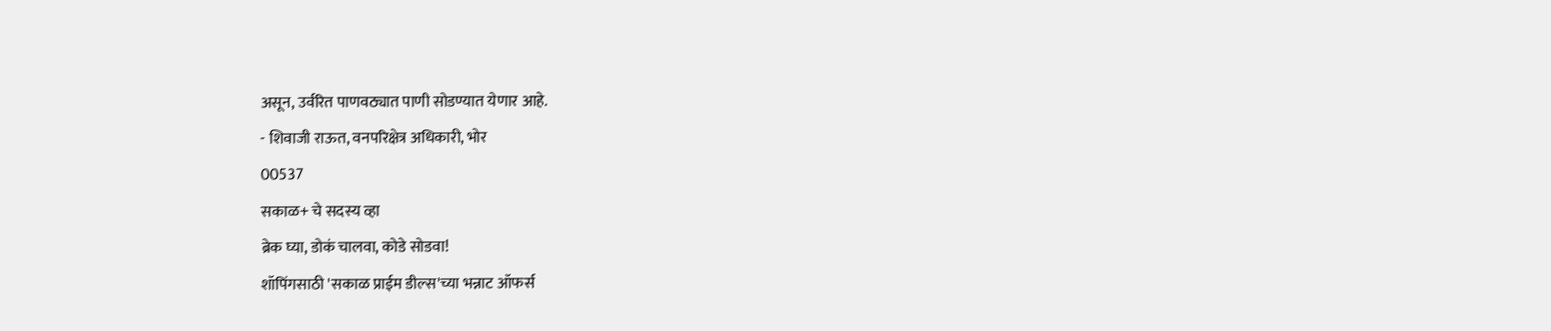असून, उर्वरित पाणवठ्यात पाणी सोडण्यात येणार आहे.
- शिवाजी राऊत, वनपरिक्षेत्र अधिकारी, भोर
00537
सकाळ+ चे सदस्य व्हा
ब्रेक घ्या, डोकं चालवा, कोडे सोडवा!
शॉपिंगसाठी 'सकाळ प्राईम डील्स'च्या भन्नाट ऑफर्स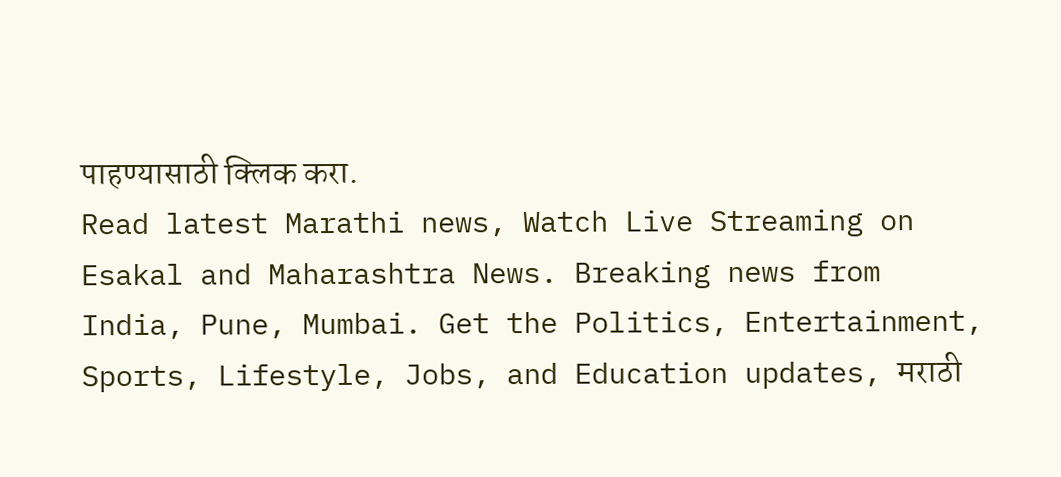पाहण्यासाठी क्लिक करा.
Read latest Marathi news, Watch Live Streaming on Esakal and Maharashtra News. Breaking news from India, Pune, Mumbai. Get the Politics, Entertainment, Sports, Lifestyle, Jobs, and Education updates, मराठी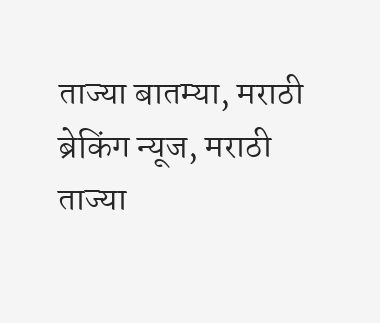ताज्या बातम्या, मराठी ब्रेकिंग न्यूज, मराठी ताज्या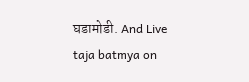घडामोडी. And Live taja batmya on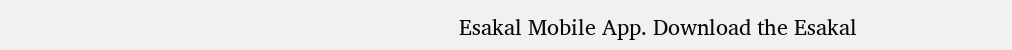Esakal Mobile App. Download the Esakal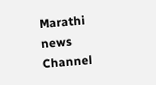Marathi news Channel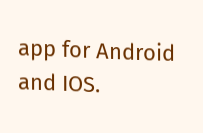app for Android and IOS.